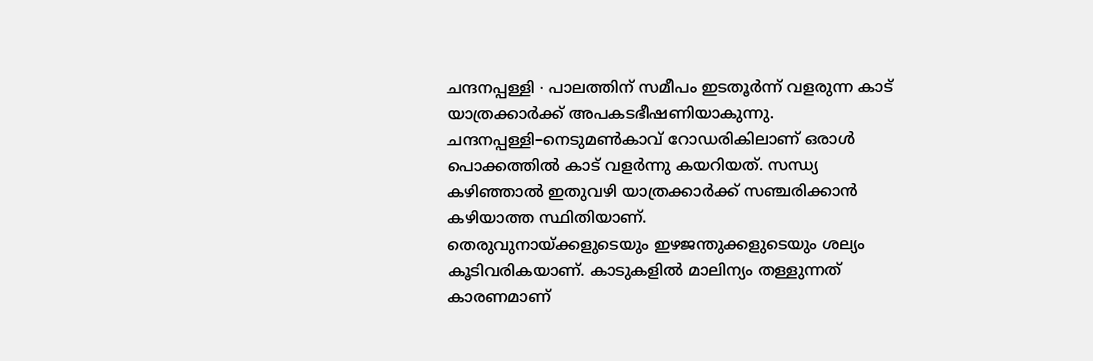ചന്ദനപ്പള്ളി ∙ പാലത്തിന് സമീപം ഇടതൂർന്ന് വളരുന്ന കാട് യാത്രക്കാർക്ക് അപകടഭീഷണിയാകുന്നു. ചന്ദനപ്പള്ളി–നെടുമൺകാവ് റോഡരികിലാണ് ഒരാൾ പൊക്കത്തിൽ കാട് വളർന്നു കയറിയത്. സന്ധ്യ കഴിഞ്ഞാൽ ഇതുവഴി യാത്രക്കാർക്ക് സഞ്ചരിക്കാൻ കഴിയാത്ത സ്ഥിതിയാണ്.
തെരുവുനായ്ക്കളുടെയും ഇഴജന്തുക്കളുടെയും ശല്യം കൂടിവരികയാണ്. കാടുകളിൽ മാലിന്യം തള്ളുന്നത് കാരണമാണ്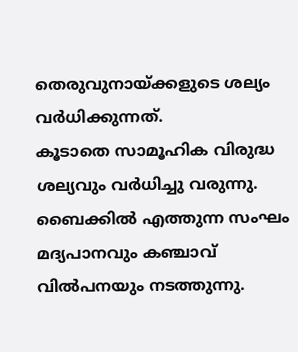തെരുവുനായ്ക്കളുടെ ശല്യം വർധിക്കുന്നത്.
കൂടാതെ സാമൂഹിക വിരുദ്ധ ശല്യവും വർധിച്ചു വരുന്നു. ബൈക്കിൽ എത്തുന്ന സംഘം മദ്യപാനവും കഞ്ചാവ് വിൽപനയും നടത്തുന്നു.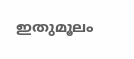ഇതുമൂലം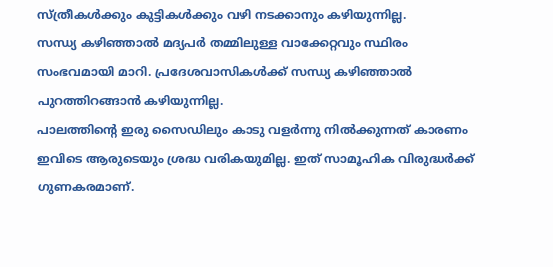സ്ത്രീകൾക്കും കുട്ടികൾക്കും വഴി നടക്കാനും കഴിയുന്നില്ല.
സന്ധ്യ കഴിഞ്ഞാൽ മദ്യപർ തമ്മിലുള്ള വാക്കേറ്റവും സ്ഥിരം സംഭവമായി മാറി. പ്രദേശവാസികൾക്ക് സന്ധ്യ കഴിഞ്ഞാൽ പുറത്തിറങ്ങാൻ കഴിയുന്നില്ല.
പാലത്തിന്റെ ഇരു സൈഡിലും കാടു വളർന്നു നിൽക്കുന്നത് കാരണം ഇവിടെ ആരുടെയും ശ്രദ്ധ വരികയുമില്ല. ഇത് സാമൂഹിക വിരുദ്ധർക്ക് ഗുണകരമാണ്.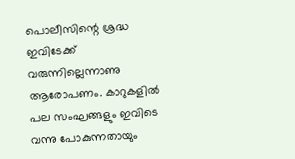പൊലീസിന്റെ ശ്രദ്ധ ഇവിടേക്ക് വരുന്നില്ലെന്നാണു ആരോപണം. കാറുകളിൽ പല സംഘങ്ങളും ഇവിടെ വന്നു പോകുന്നതായും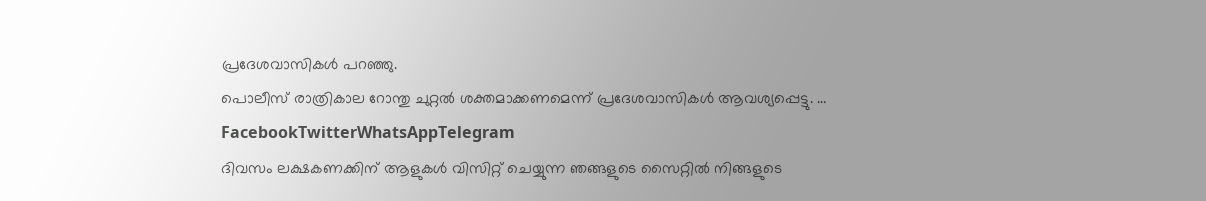പ്രദേശവാസികൾ പറഞ്ഞു.
പൊലീസ് രാത്രികാല റോന്തു ചുറ്റൽ ശക്തമാക്കണമെന്ന് പ്രദേശവാസികൾ ആവശ്യപ്പെട്ടു. … FacebookTwitterWhatsAppTelegram
ദിവസം ലക്ഷകണക്കിന് ആളുകൾ വിസിറ്റ് ചെയ്യുന്ന ഞങ്ങളുടെ സൈറ്റിൽ നിങ്ങളുടെ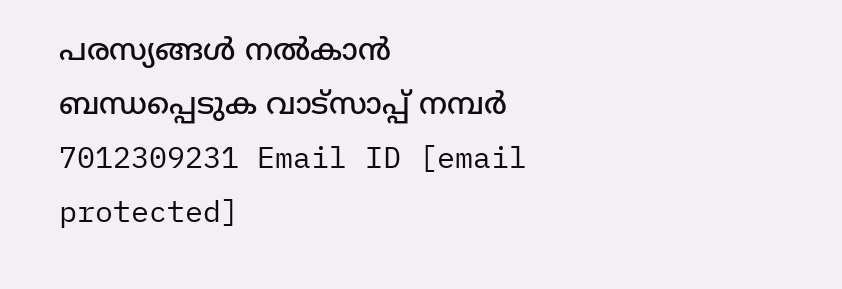പരസ്യങ്ങൾ നൽകാൻ ബന്ധപ്പെടുക വാട്സാപ്പ് നമ്പർ 7012309231 Email ID [email protected]